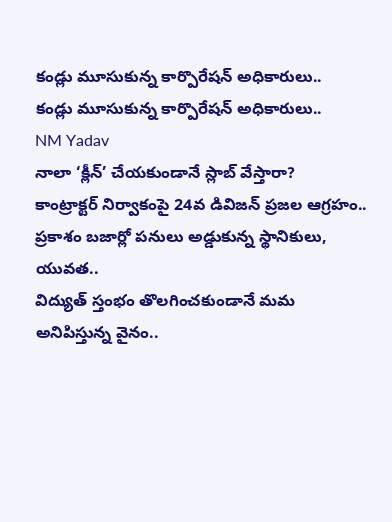కండ్లు మూసుకున్న కార్పొరేషన్ అధికారులు..
కండ్లు మూసుకున్న కార్పొరేషన్ అధికారులు..
NM Yadav
నాలా ‘క్లీన్’ చేయకుండానే స్లాబ్ వేస్తారా?
కాంట్రాక్టర్ నిర్వాకంపై 24వ డివిజన్ ప్రజల ఆగ్రహం..
ప్రకాశం బజార్లో పనులు అడ్డుకున్న స్థానికులు, యువత..
విద్యుత్ స్తంభం తొలగించకుండానే మమ అనిపిస్తున్న వైనం..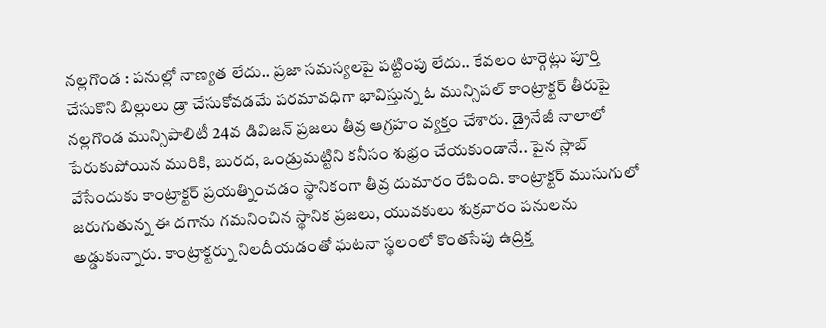నల్లగొండ : పనుల్లో నాణ్యత లేదు.. ప్రజా సమస్యలపై పట్టింపు లేదు.. కేవలం టార్గెట్లు పూర్తి చేసుకొని బిల్లులు డ్రా చేసుకోవడమే పరమావధిగా భావిస్తున్న ఓ మున్సిపల్ కాంట్రాక్టర్ తీరుపై నల్లగొండ మున్సిపాలిటీ 24వ డివిజన్ ప్రజలు తీవ్ర ఆగ్రహం వ్యక్తం చేశారు. డ్రైనేజీ నాలాలో పేరుకుపోయిన మురికి, బురద, ఒండ్రుమట్టిని కనీసం శుభ్రం చేయకుండానే.. పైన స్లాబ్ వేసేందుకు కాంట్రాక్టర్ ప్రయత్నించడం స్థానికంగా తీవ్ర దుమారం రేపింది. కాంట్రాక్టర్ ముసుగులో జరుగుతున్న ఈ దగాను గమనించిన స్థానిక ప్రజలు, యువకులు శుక్రవారం పనులను అడ్డుకున్నారు. కాంట్రాక్టర్ను నిలదీయడంతో ఘటనా స్థలంలో కొంతసేపు ఉద్రిక్త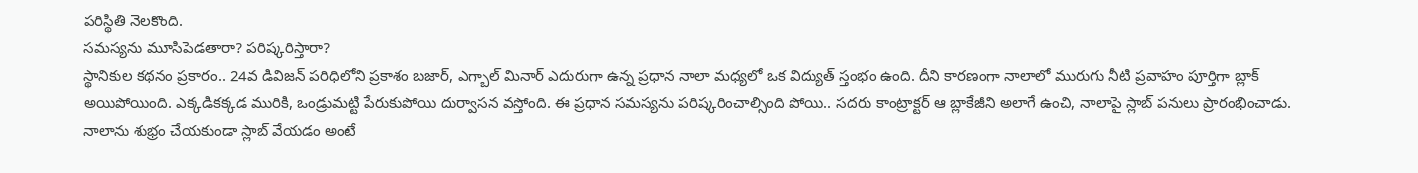పరిస్థితి నెలకొంది.
సమస్యను మూసిపెడతారా? పరిష్కరిస్తారా?
స్థానికుల కథనం ప్రకారం.. 24వ డివిజన్ పరిధిలోని ప్రకాశం బజార్, ఎగ్బాల్ మినార్ ఎదురుగా ఉన్న ప్రధాన నాలా మధ్యలో ఒక విద్యుత్ స్తంభం ఉంది. దీని కారణంగా నాలాలో మురుగు నీటి ప్రవాహం పూర్తిగా బ్లాక్ అయిపోయింది. ఎక్కడికక్కడ మురికి, ఒండ్రుమట్టి పేరుకుపోయి దుర్వాసన వస్తోంది. ఈ ప్రధాన సమస్యను పరిష్కరించాల్సింది పోయి.. సదరు కాంట్రాక్టర్ ఆ బ్లాకేజీని అలాగే ఉంచి, నాలాపై స్లాబ్ పనులు ప్రారంభించాడు. నాలాను శుభ్రం చేయకుండా స్లాబ్ వేయడం అంటే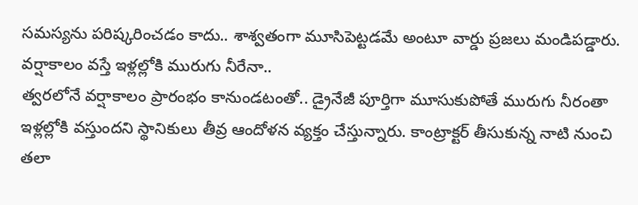సమస్యను పరిష్కరించడం కాదు.. శాశ్వతంగా మూసిపెట్టడమే అంటూ వార్డు ప్రజలు మండిపడ్డారు.
వర్షాకాలం వస్తే ఇళ్లల్లోకి మురుగు నీరేనా..
త్వరలోనే వర్షాకాలం ప్రారంభం కానుండటంతో.. డ్రైనేజీ పూర్తిగా మూసుకుపోతే మురుగు నీరంతా ఇళ్లల్లోకి వస్తుందని స్థానికులు తీవ్ర ఆందోళన వ్యక్తం చేస్తున్నారు. కాంట్రాక్టర్ తీసుకున్న నాటి నుంచి తలా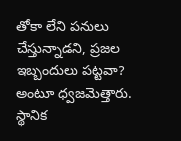తోకా లేని పనులు చేస్తున్నాడని, ప్రజల ఇబ్బందులు పట్టవా? అంటూ ధ్వజమెత్తారు. స్థానిక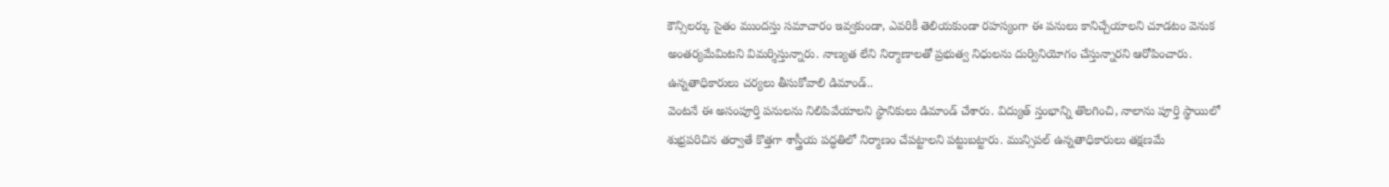కౌన్సిలర్కు సైతం ముందస్తు సమాచారం ఇవ్వకుండా, ఎవరికీ తెలియకుండా రహస్యంగా ఈ పనులు కానిచ్చేయాలని చూడటం వెనుక అంతర్యమేమిటని విమర్శిస్తున్నారు. నాణ్యత లేని నిర్మాణాలతో ప్రభుత్వ నిధులను దుర్వినియోగం చేస్తున్నారని ఆరోపించారు.
ఉన్నతాధికారులు చర్యలు తీసుకోవాలి డిమాండ్..
వెంటనే ఈ అసంపూర్తి పనులను నిలిపివేయాలని స్థానికులు డిమాండ్ చేశారు. విద్యుత్ స్తంభాన్ని తొలగించి, నాలాను పూర్తి స్థాయిలో శుభ్రపరిచిన తర్వాతే కొత్తగా శాస్త్రీయ పద్ధతిలో నిర్మాణం చేపట్టాలని పట్టుబట్టారు. మున్సిపల్ ఉన్నతాధికారులు తక్షణమే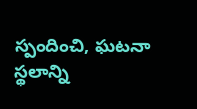స్పందించి, ఘటనా స్థలాన్ని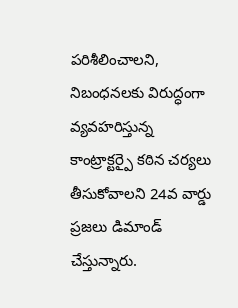పరిశీలించాలని, నిబంధనలకు విరుద్ధంగా వ్యవహరిస్తున్న కాంట్రాక్టర్పై కఠిన చర్యలు తీసుకోవాలని 24వ వార్డు ప్రజలు డిమాండ్ చేస్తున్నారు.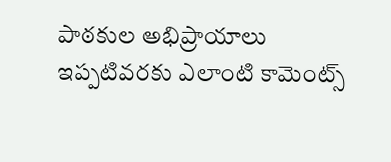పాఠకుల అభిప్రాయాలు
ఇప్పటివరకు ఎలాంటి కామెంట్స్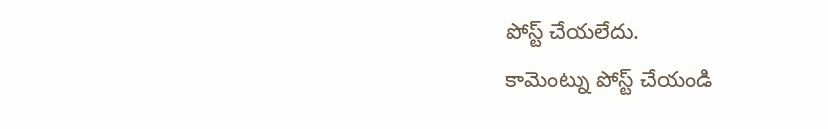పోస్ట్ చేయలేదు.
కామెంట్ను పోస్ట్ చేయండి